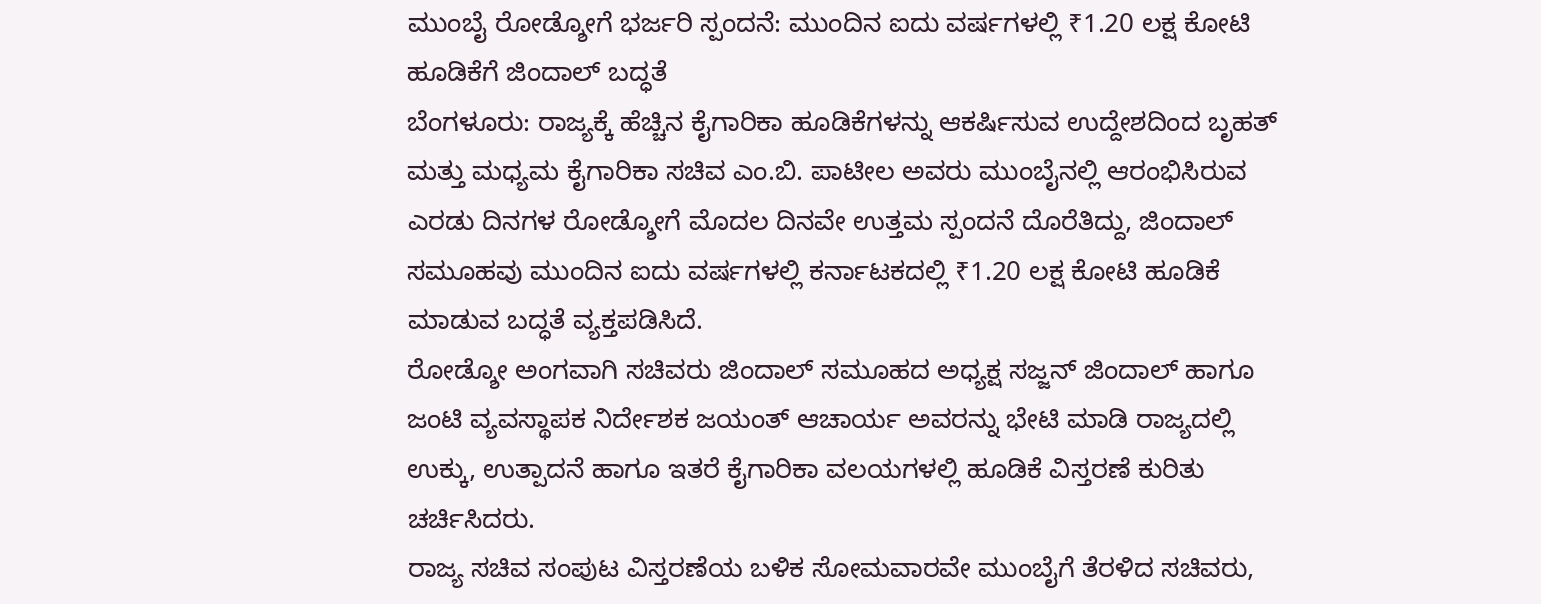ಮುಂಬೈ ರೋಡ್ಶೋಗೆ ಭರ್ಜರಿ ಸ್ಪಂದನೆ: ಮುಂದಿನ ಐದು ವರ್ಷಗಳಲ್ಲಿ ₹1.20 ಲಕ್ಷ ಕೋಟಿ ಹೂಡಿಕೆಗೆ ಜಿಂದಾಲ್ ಬದ್ಧತೆ
ಬೆಂಗಳೂರು: ರಾಜ್ಯಕ್ಕೆ ಹೆಚ್ಚಿನ ಕೈಗಾರಿಕಾ ಹೂಡಿಕೆಗಳನ್ನು ಆಕರ್ಷಿಸುವ ಉದ್ದೇಶದಿಂದ ಬೃಹತ್ ಮತ್ತು ಮಧ್ಯಮ ಕೈಗಾರಿಕಾ ಸಚಿವ ಎಂ.ಬಿ. ಪಾಟೀಲ ಅವರು ಮುಂಬೈನಲ್ಲಿ ಆರಂಭಿಸಿರುವ ಎರಡು ದಿನಗಳ ರೋಡ್ಶೋಗೆ ಮೊದಲ ದಿನವೇ ಉತ್ತಮ ಸ್ಪಂದನೆ ದೊರೆತಿದ್ದು, ಜಿಂದಾಲ್ ಸಮೂಹವು ಮುಂದಿನ ಐದು ವರ್ಷಗಳಲ್ಲಿ ಕರ್ನಾಟಕದಲ್ಲಿ ₹1.20 ಲಕ್ಷ ಕೋಟಿ ಹೂಡಿಕೆ ಮಾಡುವ ಬದ್ಧತೆ ವ್ಯಕ್ತಪಡಿಸಿದೆ.
ರೋಡ್ಶೋ ಅಂಗವಾಗಿ ಸಚಿವರು ಜಿಂದಾಲ್ ಸಮೂಹದ ಅಧ್ಯಕ್ಷ ಸಜ್ಜನ್ ಜಿಂದಾಲ್ ಹಾಗೂ ಜಂಟಿ ವ್ಯವಸ್ಥಾಪಕ ನಿರ್ದೇಶಕ ಜಯಂತ್ ಆಚಾರ್ಯ ಅವರನ್ನು ಭೇಟಿ ಮಾಡಿ ರಾಜ್ಯದಲ್ಲಿ ಉಕ್ಕು, ಉತ್ಪಾದನೆ ಹಾಗೂ ಇತರೆ ಕೈಗಾರಿಕಾ ವಲಯಗಳಲ್ಲಿ ಹೂಡಿಕೆ ವಿಸ್ತರಣೆ ಕುರಿತು ಚರ್ಚಿಸಿದರು.
ರಾಜ್ಯ ಸಚಿವ ಸಂಪುಟ ವಿಸ್ತರಣೆಯ ಬಳಿಕ ಸೋಮವಾರವೇ ಮುಂಬೈಗೆ ತೆರಳಿದ ಸಚಿವರು,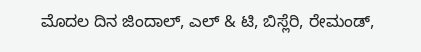ಮೊದಲ ದಿನ ಜಿಂದಾಲ್, ಎಲ್ & ಟಿ, ಬಿಸ್ಲೆರಿ, ರೇಮಂಡ್,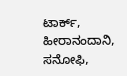ಟಾರ್ಕ್, ಹೀರಾನಂದಾನಿ, ಸನೋಫಿ,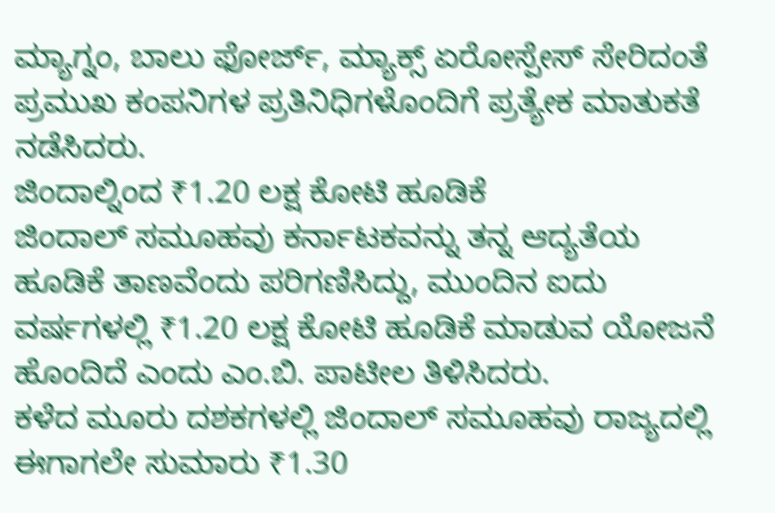ಮ್ಯಾಗ್ನಂ, ಬಾಲು ಫೋರ್ಜ್, ಮ್ಯಾಕ್ಸ್ ಏರೋಸ್ಪೇಸ್ ಸೇರಿದಂತೆ ಪ್ರಮುಖ ಕಂಪನಿಗಳ ಪ್ರತಿನಿಧಿಗಳೊಂದಿಗೆ ಪ್ರತ್ಯೇಕ ಮಾತುಕತೆ ನಡೆಸಿದರು.
ಜಿಂದಾಲ್ನಿಂದ ₹1.20 ಲಕ್ಷ ಕೋಟಿ ಹೂಡಿಕೆ
ಜಿಂದಾಲ್ ಸಮೂಹವು ಕರ್ನಾಟಕವನ್ನು ತನ್ನ ಆದ್ಯತೆಯ ಹೂಡಿಕೆ ತಾಣವೆಂದು ಪರಿಗಣಿಸಿದ್ದು, ಮುಂದಿನ ಐದು ವರ್ಷಗಳಲ್ಲಿ ₹1.20 ಲಕ್ಷ ಕೋಟಿ ಹೂಡಿಕೆ ಮಾಡುವ ಯೋಜನೆ ಹೊಂದಿದೆ ಎಂದು ಎಂ.ಬಿ. ಪಾಟೀಲ ತಿಳಿಸಿದರು.
ಕಳೆದ ಮೂರು ದಶಕಗಳಲ್ಲಿ ಜಿಂದಾಲ್ ಸಮೂಹವು ರಾಜ್ಯದಲ್ಲಿ ಈಗಾಗಲೇ ಸುಮಾರು ₹1.30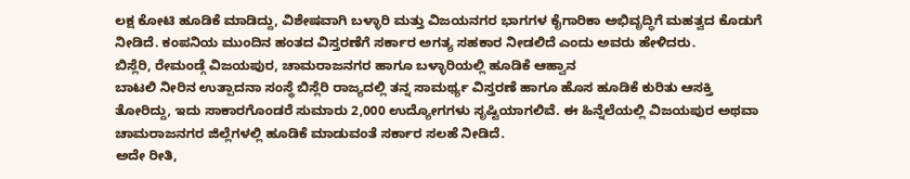ಲಕ್ಷ ಕೋಟಿ ಹೂಡಿಕೆ ಮಾಡಿದ್ದು, ವಿಶೇಷವಾಗಿ ಬಳ್ಳಾರಿ ಮತ್ತು ವಿಜಯನಗರ ಭಾಗಗಳ ಕೈಗಾರಿಕಾ ಅಭಿವೃದ್ಧಿಗೆ ಮಹತ್ವದ ಕೊಡುಗೆ ನೀಡಿದೆ. ಕಂಪನಿಯ ಮುಂದಿನ ಹಂತದ ವಿಸ್ತರಣೆಗೆ ಸರ್ಕಾರ ಅಗತ್ಯ ಸಹಕಾರ ನೀಡಲಿದೆ ಎಂದು ಅವರು ಹೇಳಿದರು.
ಬಿಸ್ಲೆರಿ, ರೇಮಂಡ್ಗೆ ವಿಜಯಪುರ, ಚಾಮರಾಜನಗರ ಹಾಗೂ ಬಳ್ಳಾರಿಯಲ್ಲಿ ಹೂಡಿಕೆ ಆಹ್ವಾನ
ಬಾಟಲಿ ನೀರಿನ ಉತ್ಪಾದನಾ ಸಂಸ್ಥೆ ಬಿಸ್ಲೆರಿ ರಾಜ್ಯದಲ್ಲಿ ತನ್ನ ಸಾಮರ್ಥ್ಯ ವಿಸ್ತರಣೆ ಹಾಗೂ ಹೊಸ ಹೂಡಿಕೆ ಕುರಿತು ಆಸಕ್ತಿ ತೋರಿದ್ದು, ಇದು ಸಾಕಾರಗೊಂಡರೆ ಸುಮಾರು 2,000 ಉದ್ಯೋಗಗಳು ಸೃಷ್ಟಿಯಾಗಲಿವೆ. ಈ ಹಿನ್ನೆಲೆಯಲ್ಲಿ ವಿಜಯಪುರ ಅಥವಾ ಚಾಮರಾಜನಗರ ಜಿಲ್ಲೆಗಳಲ್ಲಿ ಹೂಡಿಕೆ ಮಾಡುವಂತೆ ಸರ್ಕಾರ ಸಲಹೆ ನೀಡಿದೆ.
ಅದೇ ರೀತಿ,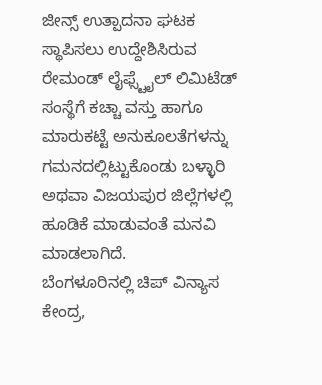ಜೀನ್ಸ್ ಉತ್ಪಾದನಾ ಘಟಕ ಸ್ಥಾಪಿಸಲು ಉದ್ದೇಶಿಸಿರುವ ರೇಮಂಡ್ ಲೈಫ್ಸ್ಟೈಲ್ ಲಿಮಿಟೆಡ್ ಸಂಸ್ಥೆಗೆ ಕಚ್ಚಾ ವಸ್ತು ಹಾಗೂ ಮಾರುಕಟ್ಟೆ ಅನುಕೂಲತೆಗಳನ್ನು ಗಮನದಲ್ಲಿಟ್ಟುಕೊಂಡು ಬಳ್ಳಾರಿ ಅಥವಾ ವಿಜಯಪುರ ಜಿಲ್ಲೆಗಳಲ್ಲಿ ಹೂಡಿಕೆ ಮಾಡುವಂತೆ ಮನವಿ ಮಾಡಲಾಗಿದೆ.
ಬೆಂಗಳೂರಿನಲ್ಲಿ ಚಿಪ್ ವಿನ್ಯಾಸ ಕೇಂದ್ರ,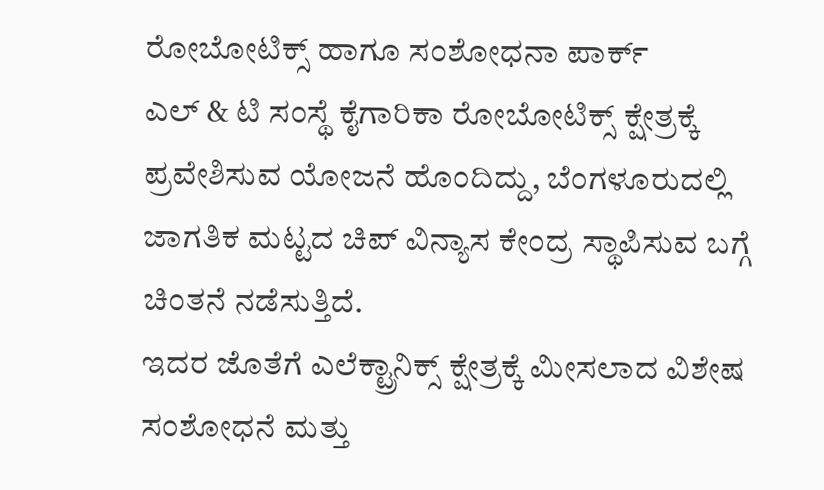ರೋಬೋಟಿಕ್ಸ್ ಹಾಗೂ ಸಂಶೋಧನಾ ಪಾರ್ಕ್
ಎಲ್ & ಟಿ ಸಂಸ್ಥೆ ಕೈಗಾರಿಕಾ ರೋಬೋಟಿಕ್ಸ್ ಕ್ಷೇತ್ರಕ್ಕೆ ಪ್ರವೇಶಿಸುವ ಯೋಜನೆ ಹೊಂದಿದ್ದು, ಬೆಂಗಳೂರುದಲ್ಲಿ ಜಾಗತಿಕ ಮಟ್ಟದ ಚಿಪ್ ವಿನ್ಯಾಸ ಕೇಂದ್ರ ಸ್ಥಾಪಿಸುವ ಬಗ್ಗೆ ಚಿಂತನೆ ನಡೆಸುತ್ತಿದೆ.
ಇದರ ಜೊತೆಗೆ ಎಲೆಕ್ಟ್ರಾನಿಕ್ಸ್ ಕ್ಷೇತ್ರಕ್ಕೆ ಮೀಸಲಾದ ವಿಶೇಷ ಸಂಶೋಧನೆ ಮತ್ತು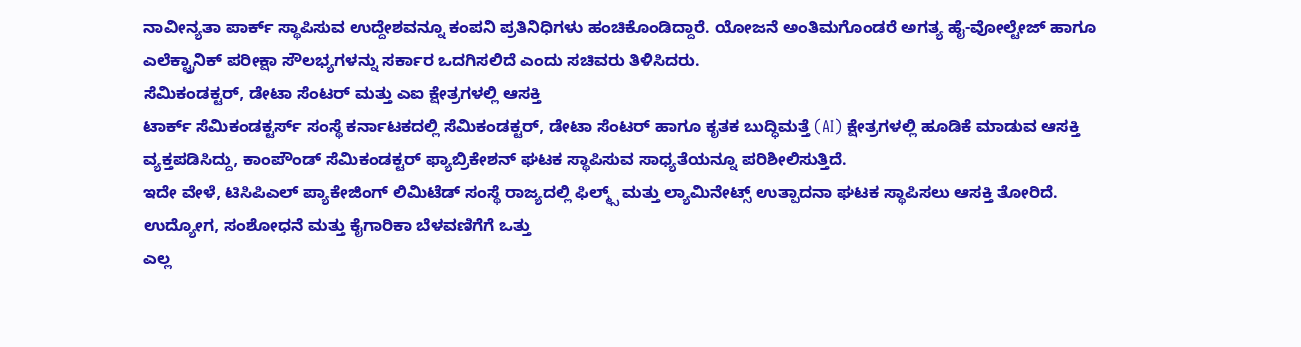ನಾವೀನ್ಯತಾ ಪಾರ್ಕ್ ಸ್ಥಾಪಿಸುವ ಉದ್ದೇಶವನ್ನೂ ಕಂಪನಿ ಪ್ರತಿನಿಧಿಗಳು ಹಂಚಿಕೊಂಡಿದ್ದಾರೆ. ಯೋಜನೆ ಅಂತಿಮಗೊಂಡರೆ ಅಗತ್ಯ ಹೈ-ವೋಲ್ಟೇಜ್ ಹಾಗೂ ಎಲೆಕ್ಟ್ರಾನಿಕ್ ಪರೀಕ್ಷಾ ಸೌಲಭ್ಯಗಳನ್ನು ಸರ್ಕಾರ ಒದಗಿಸಲಿದೆ ಎಂದು ಸಚಿವರು ತಿಳಿಸಿದರು.
ಸೆಮಿಕಂಡಕ್ಟರ್, ಡೇಟಾ ಸೆಂಟರ್ ಮತ್ತು ಎಐ ಕ್ಷೇತ್ರಗಳಲ್ಲಿ ಆಸಕ್ತಿ
ಟಾರ್ಕ್ ಸೆಮಿಕಂಡಕ್ಟರ್ಸ್ ಸಂಸ್ಥೆ ಕರ್ನಾಟಕದಲ್ಲಿ ಸೆಮಿಕಂಡಕ್ಟರ್, ಡೇಟಾ ಸೆಂಟರ್ ಹಾಗೂ ಕೃತಕ ಬುದ್ಧಿಮತ್ತೆ (AI) ಕ್ಷೇತ್ರಗಳಲ್ಲಿ ಹೂಡಿಕೆ ಮಾಡುವ ಆಸಕ್ತಿ ವ್ಯಕ್ತಪಡಿಸಿದ್ದು, ಕಾಂಪೌಂಡ್ ಸೆಮಿಕಂಡಕ್ಟರ್ ಫ್ಯಾಬ್ರಿಕೇಶನ್ ಘಟಕ ಸ್ಥಾಪಿಸುವ ಸಾಧ್ಯತೆಯನ್ನೂ ಪರಿಶೀಲಿಸುತ್ತಿದೆ.
ಇದೇ ವೇಳೆ, ಟಿಸಿಪಿಎಲ್ ಪ್ಯಾಕೇಜಿಂಗ್ ಲಿಮಿಟೆಡ್ ಸಂಸ್ಥೆ ರಾಜ್ಯದಲ್ಲಿ ಫಿಲ್ಮ್ಸ್ ಮತ್ತು ಲ್ಯಾಮಿನೇಟ್ಸ್ ಉತ್ಪಾದನಾ ಘಟಕ ಸ್ಥಾಪಿಸಲು ಆಸಕ್ತಿ ತೋರಿದೆ.
ಉದ್ಯೋಗ, ಸಂಶೋಧನೆ ಮತ್ತು ಕೈಗಾರಿಕಾ ಬೆಳವಣಿಗೆಗೆ ಒತ್ತು
ಎಲ್ಲ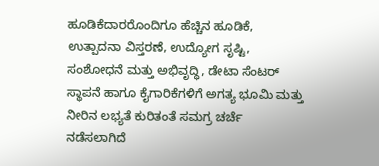ಹೂಡಿಕೆದಾರರೊಂದಿಗೂ ಹೆಚ್ಚಿನ ಹೂಡಿಕೆ, ಉತ್ಪಾದನಾ ವಿಸ್ತರಣೆ, ಉದ್ಯೋಗ ಸೃಷ್ಟಿ, ಸಂಶೋಧನೆ ಮತ್ತು ಅಭಿವೃದ್ಧಿ, ಡೇಟಾ ಸೆಂಟರ್ ಸ್ಥಾಪನೆ ಹಾಗೂ ಕೈಗಾರಿಕೆಗಳಿಗೆ ಅಗತ್ಯ ಭೂಮಿ ಮತ್ತು ನೀರಿನ ಲಭ್ಯತೆ ಕುರಿತಂತೆ ಸಮಗ್ರ ಚರ್ಚೆ ನಡೆಸಲಾಗಿದೆ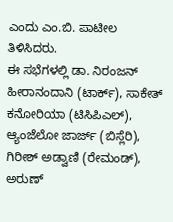ಎಂದು ಎಂ.ಬಿ. ಪಾಟೀಲ ತಿಳಿಸಿದರು.
ಈ ಸಭೆಗಳಲ್ಲಿ ಡಾ. ನಿರಂಜನ್ ಹೀರಾನಂದಾನಿ (ಟಾರ್ಕ್), ಸಾಕೇತ್ ಕನೋರಿಯಾ (ಟಿಸಿಪಿಎಲ್), ಆ್ಯಂಜೆಲೋ ಜಾರ್ಜ್ (ಬಿಸ್ಲೆರಿ), ಗಿರೀಶ್ ಅಡ್ವಾಣಿ (ರೇಮಂಡ್), ಅರುಣ್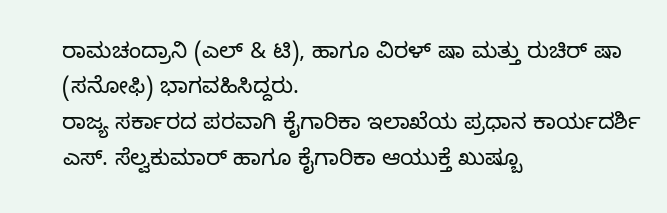ರಾಮಚಂದ್ರಾನಿ (ಎಲ್ & ಟಿ), ಹಾಗೂ ವಿರಳ್ ಷಾ ಮತ್ತು ರುಚಿರ್ ಷಾ (ಸನೋಫಿ) ಭಾಗವಹಿಸಿದ್ದರು.
ರಾಜ್ಯ ಸರ್ಕಾರದ ಪರವಾಗಿ ಕೈಗಾರಿಕಾ ಇಲಾಖೆಯ ಪ್ರಧಾನ ಕಾರ್ಯದರ್ಶಿ ಎಸ್. ಸೆಲ್ವಕುಮಾರ್ ಹಾಗೂ ಕೈಗಾರಿಕಾ ಆಯುಕ್ತೆ ಖುಷ್ಬೂ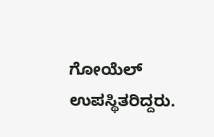ಗೋಯೆಲ್ ಉಪಸ್ಥಿತರಿದ್ದರು.